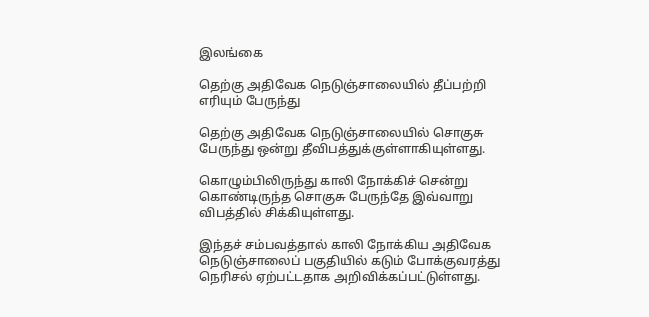இலங்கை

தெற்கு அதிவேக நெடுஞ்சாலையில் தீப்பற்றி எரியும் பேருந்து

தெற்கு அதிவேக நெடுஞ்சாலையில் சொகுசு பேருந்து ஒன்று தீவிபத்துக்குள்ளாகியுள்ளது.

கொழும்பிலிருந்து காலி நோக்கிச் சென்று கொண்டிருந்த சொகுசு பேருந்தே இவ்வாறு விபத்தில் சிக்கியுள்ளது.

இந்தச் சம்பவத்தால் காலி நோக்கிய அதிவேக நெடுஞ்சாலைப் பகுதியில் கடும் போக்குவரத்து நெரிசல் ஏற்பட்டதாக அறிவிக்கப்பட்டுள்ளது.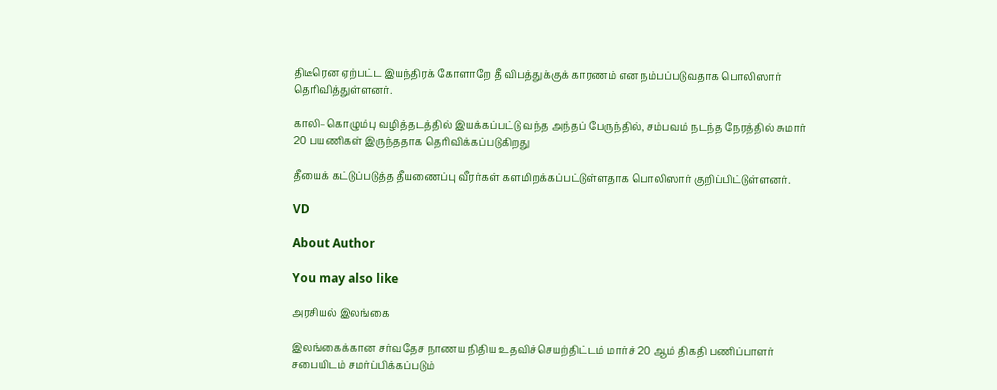திடீரென ஏற்பட்ட இயந்திரக் கோளாறே தீ விபத்துக்குக் காரணம் என நம்பப்படுவதாக பொலிஸார் தெரிவித்துள்ளனர்.

காலி–கொழும்பு வழித்தடத்தில் இயக்கப்பட்டு வந்த அந்தப் பேருந்தில், சம்பவம் நடந்த நேரத்தில் சுமார் 20 பயணிகள் இருந்ததாக தெரிவிக்கப்படுகிறது

தீயைக் கட்டுப்படுத்த தீயணைப்பு வீரர்கள் களமிறக்கப்பட்டுள்ளதாக பொலிஸார் குறிப்பிட்டுள்ளனர்.

VD

About Author

You may also like

அரசியல் இலங்கை

இலங்கைக்கான சர்வதேச நாணய நிதிய உதவிச்செயற்திட்டம் மார்ச் 20 ஆம் திகதி பணிப்பாளர் சபையிடம் சமர்ப்பிக்கப்படும்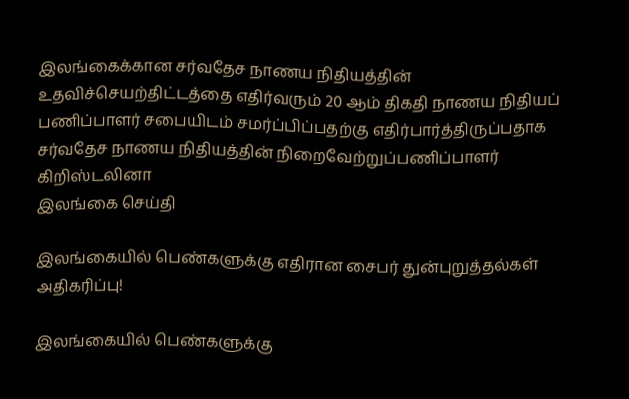இலங்கைக்கான சர்வதேச நாணய நிதியத்தின் உதவிச்செயற்திட்டத்தை எதிர்வரும் 20 ஆம் திகதி நாணய நிதியப் பணிப்பாளர் சபையிடம் சமர்ப்பிப்பதற்கு எதிர்பார்த்திருப்பதாக சர்வதேச நாணய நிதியத்தின் நிறைவேற்றுப்பணிப்பாளர் கிறிஸ்டலினா
இலங்கை செய்தி

இலங்கையில் பெண்களுக்கு எதிரான சைபர் துன்புறுத்தல்கள் அதிகரிப்பு!

இலங்கையில் பெண்களுக்கு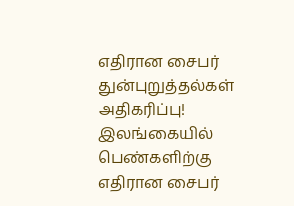எதிரான சைபர் துன்புறுத்தல்கள் அதிகரிப்பு! இலங்கையில் பெண்களிற்கு எதிரான சைபர்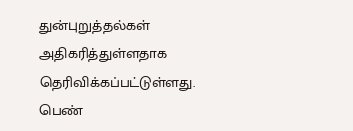துன்புறுத்தல்கள் அதிகரித்துள்ளதாக தெரிவிக்கப்பட்டுள்ளது. பெண்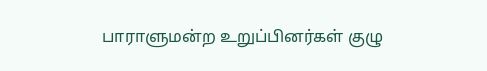பாராளுமன்ற உறுப்பினர்கள் குழு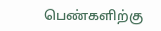பெண்களிற்கு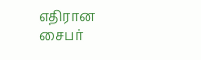எதிரான சைபர்